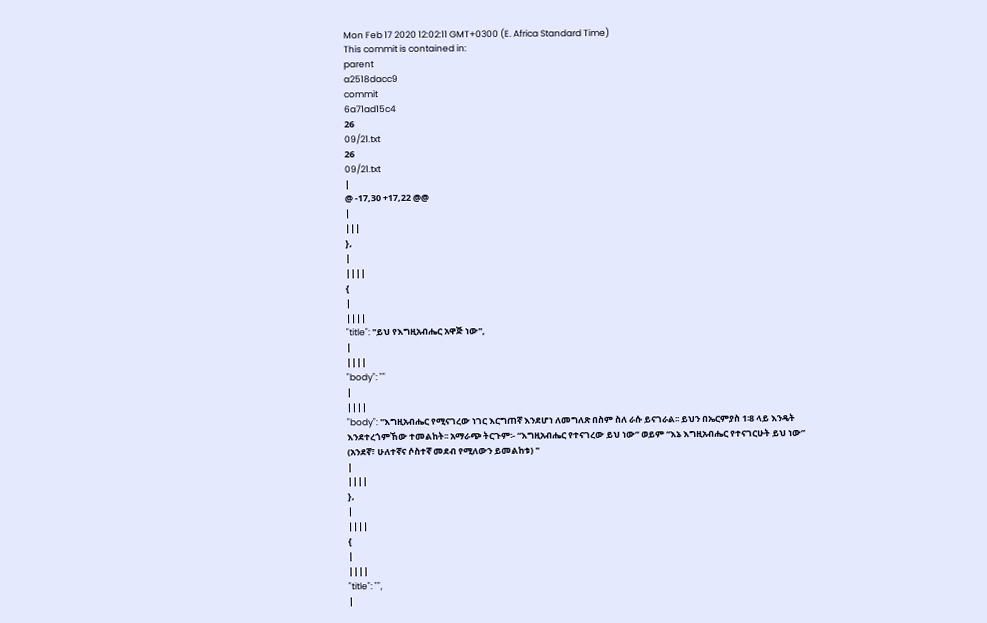Mon Feb 17 2020 12:02:11 GMT+0300 (E. Africa Standard Time)
This commit is contained in:
parent
a2518dacc9
commit
6a71ad15c4
26
09/21.txt
26
09/21.txt
|
@ -17,30 +17,22 @@
|
|||
},
|
||||
{
|
||||
"title": "ይህ የእግዚአብሔር አዋጅ ነው",
|
||||
"body": ""
|
||||
"body": "እግዚአብሔር የሚናገረው ነገር እርግጠኛ እንደሆነ ለመግለጽ በስም ስለ ራሱ ይናገራል፡፡ ይህን በኤርምያስ 1፡8 ላይ እንዴት እንደተረጎምኸው ተመልከት፡፡ አማራጭ ትርጉም፡- “እግዚአብሔር የተናገረው ይህ ነው” ወይም “እኔ እግዚአብሔር የተናገርሁት ይህ ነው” (አንደኛ፣ ሁለተኛና ሶስተኛ መደብ የሚለውን ይመልከቱ) "
|
||||
},
|
||||
{
|
||||
"title": "",
|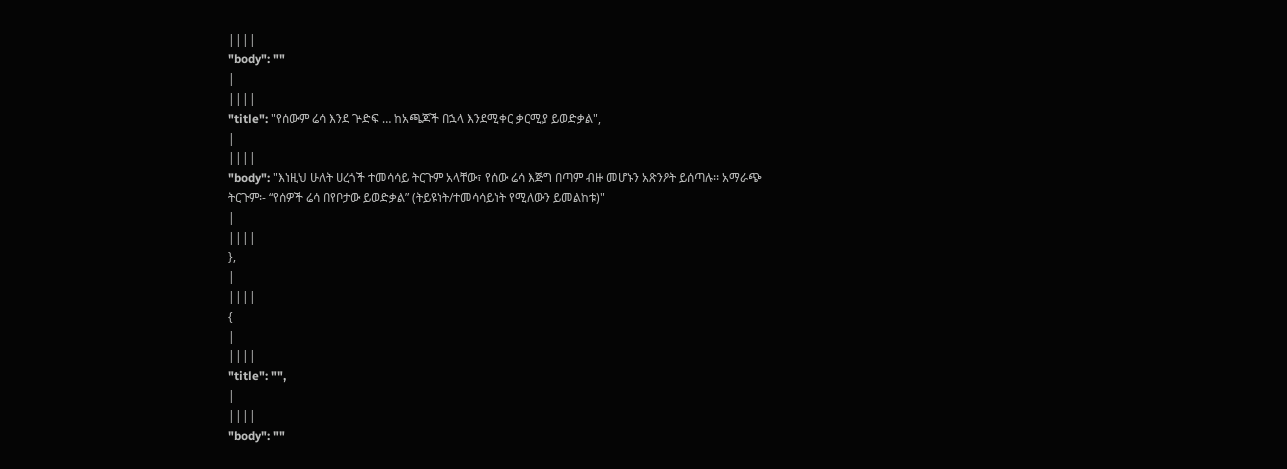||||
"body": ""
|
||||
"title": "የሰውም ሬሳ እንደ ጕድፍ … ከአጫጆች በኋላ እንደሚቀር ቃርሚያ ይወድቃል",
|
||||
"body": "እነዚህ ሁለት ሀረጎች ተመሳሳይ ትርጉም አላቸው፣ የሰው ሬሳ እጅግ በጣም ብዙ መሆኑን አጽንዖት ይሰጣሉ፡፡ አማራጭ ትርጉም፡- “የሰዎች ሬሳ በየቦታው ይወድቃል” (ትይዩነት/ተመሳሳይነት የሚለውን ይመልከቱ)"
|
||||
},
|
||||
{
|
||||
"title": "",
|
||||
"body": ""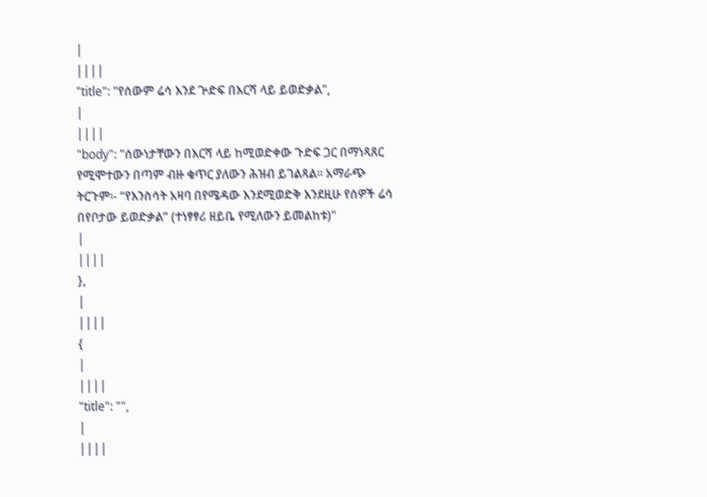|
||||
"title": "የሰውም ሬሳ እንደ ጕድፍ በእርሻ ላይ ይወድቃል",
|
||||
"body": "ሰውነታቸውን በእርሻ ላይ ከሚወድቀው ጉድፍ ጋር በማነጻጸር የሚሞተውን በጣም ብዙ ቁጥር ያለውን ሕዝብ ይገልጻል፡፡ አማራጭ ትርጉም፡- “የእንስሳት አዛባ በየሜዳው እንደሚወድቅ እንደዚሁ የሰዎች ሬሳ በየቦታው ይወድቃል” (ተነፃፃሪ ዘይቤ የሚለውን ይመልከቱ)"
|
||||
},
|
||||
{
|
||||
"title": "",
|
||||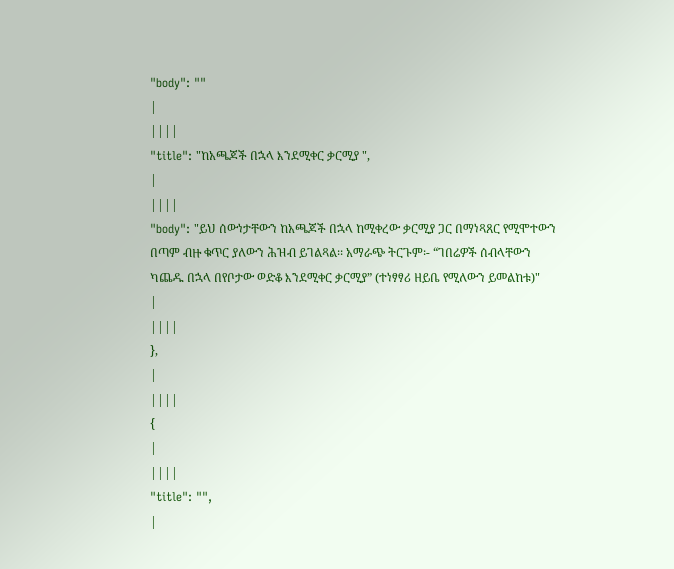"body": ""
|
||||
"title": "ከአጫጆች በኋላ እንደሚቀር ቃርሚያ ",
|
||||
"body": "ይህ ሰውነታቸውን ከአጫጆች በኋላ ከሚቀረው ቃርሚያ ጋር በማነጻጸር የሚሞተውን በጣም ብዙ ቁጥር ያለውን ሕዝብ ይገልጻል፡፡ አማራጭ ትርጉም፡- “ገበሬዎች ሰብላቸውን ካጨዱ በኋላ በየቦታው ወድቆ እንደሚቀር ቃርሚያ” (ተነፃፃሪ ዘይቤ የሚለውን ይመልከቱ)"
|
||||
},
|
||||
{
|
||||
"title": "",
|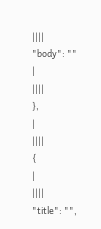||||
"body": ""
|
||||
},
|
||||
{
|
||||
"title": "",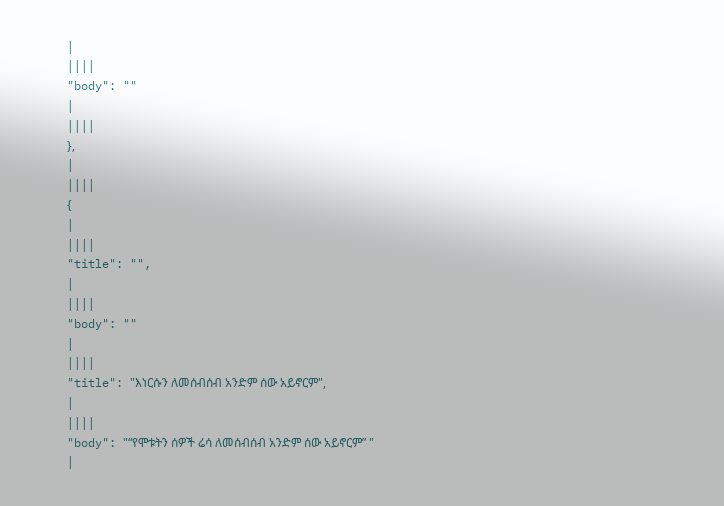|
||||
"body": ""
|
||||
},
|
||||
{
|
||||
"title": "",
|
||||
"body": ""
|
||||
"title": "እነርሱን ለመሰብሰብ አንድም ሰው አይኖርም",
|
||||
"body": "“የሞቱትን ሰዎች ሬሳ ለመሰብሰብ አንድም ሰው አይኖርም” "
|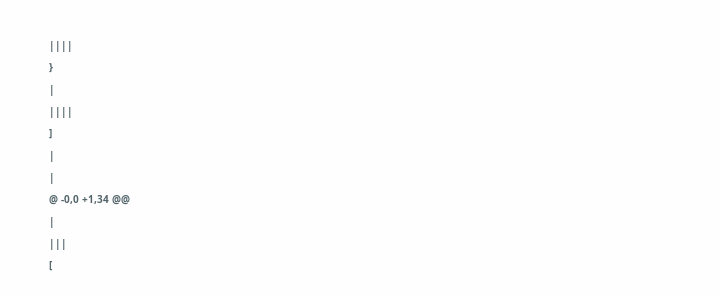||||
}
|
||||
]
|
|
@ -0,0 +1,34 @@
|
|||
[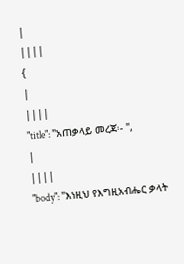|
||||
{
|
||||
"title": "አጠቃላይ መረጃ፡- ",
|
||||
"body": "እነዚህ የእግዚአብሔር ቃላት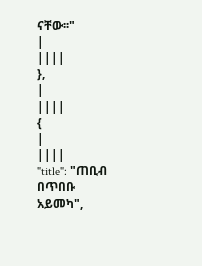ናቸው፡፡"
|
||||
},
|
||||
{
|
||||
"title": "ጠቢብ በጥበቡ አይመካ",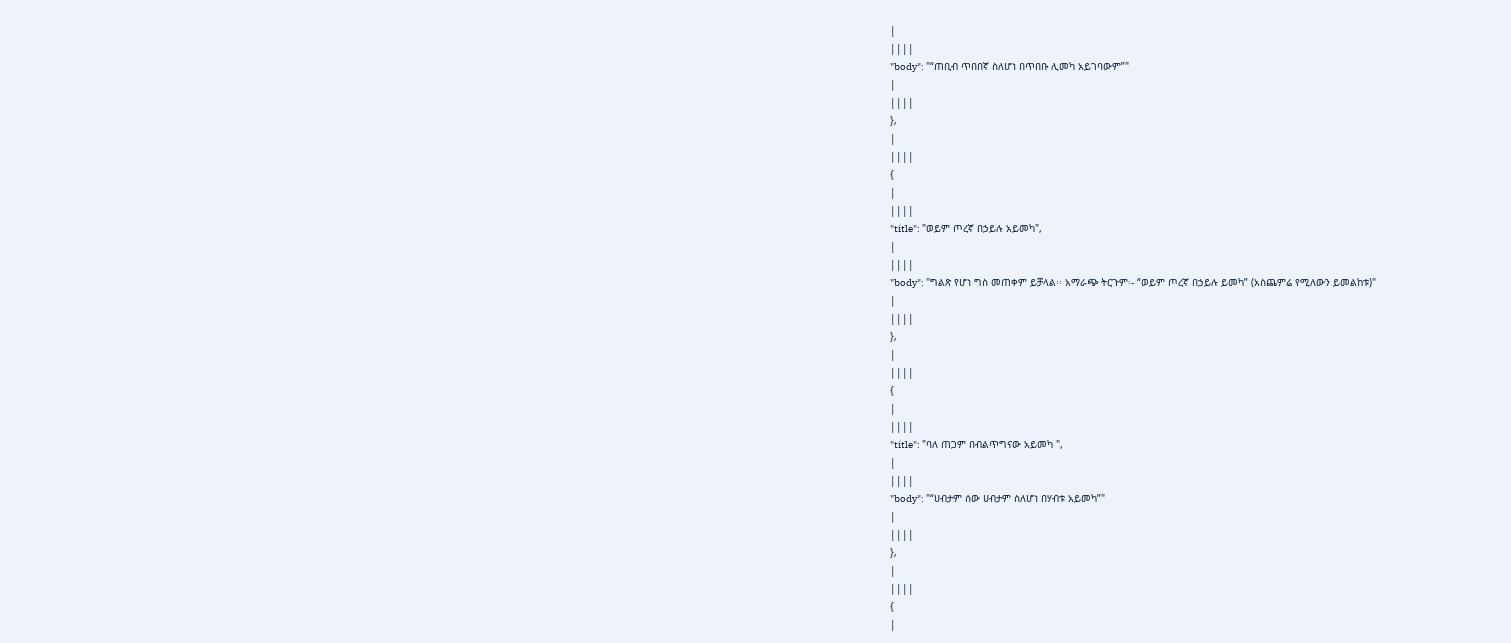|
||||
"body": "“ጠቢብ ጥበበኛ ስለሆነ በጥበቡ ሊመካ አይገባውም”"
|
||||
},
|
||||
{
|
||||
"title": "ወይም ጦረኛ በኃይሉ አይመካ",
|
||||
"body": "ግልጽ የሆነ ግስ መጠቀም ይቻላል፡፡ አማራጭ ትርጉም፡- “ወይም ጦረኛ በኃይሉ ይመካ” (አስጨምሬ የሚለውን ይመልከቱ)"
|
||||
},
|
||||
{
|
||||
"title": "ባለ ጠጋም በብልጥግናው አይመካ ",
|
||||
"body": "“ሀብታም ሰው ሀብታም ስለሆነ በሃብቱ አይመካ”"
|
||||
},
|
||||
{
|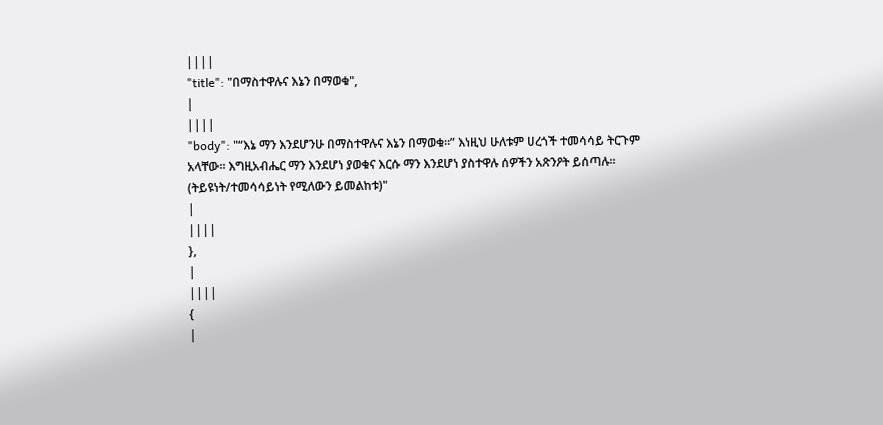||||
"title": "በማስተዋሉና እኔን በማወቁ",
|
||||
"body": "“እኔ ማን እንደሆንሁ በማስተዋሉና እኔን በማወቁ፡፡” እነዚህ ሁለቱም ሀረጎች ተመሳሳይ ትርጉም አላቸው፡፡ እግዚአብሔር ማን እንደሆነ ያወቁና እርሱ ማን እንደሆነ ያስተዋሉ ሰዎችን አጽንዖት ይሰጣሉ፡፡ (ትይዩነት/ተመሳሳይነት የሚለውን ይመልከቱ)"
|
||||
},
|
||||
{
|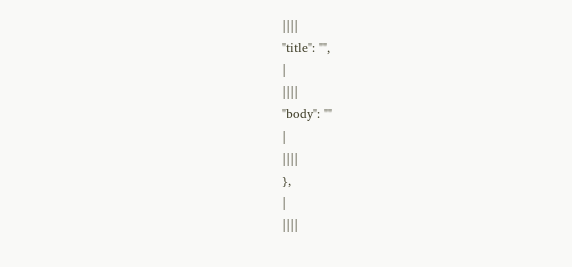||||
"title": "",
|
||||
"body": ""
|
||||
},
|
||||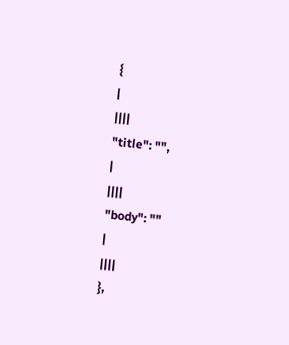{
|
||||
"title": "",
|
||||
"body": ""
|
||||
},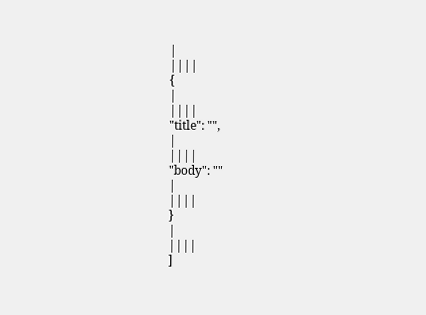|
||||
{
|
||||
"title": "",
|
||||
"body": ""
|
||||
}
|
||||
]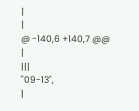|
|
@ -140,6 +140,7 @@
|
|||
"09-13",
|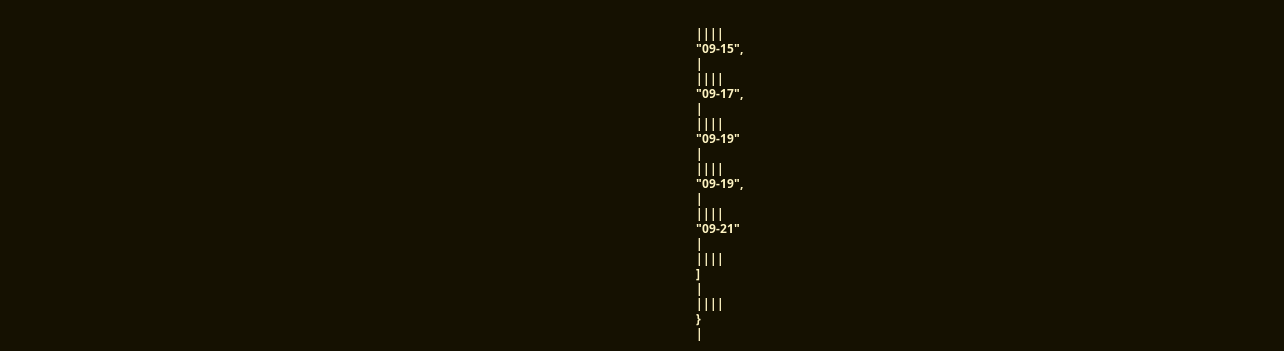||||
"09-15",
|
||||
"09-17",
|
||||
"09-19"
|
||||
"09-19",
|
||||
"09-21"
|
||||
]
|
||||
}
|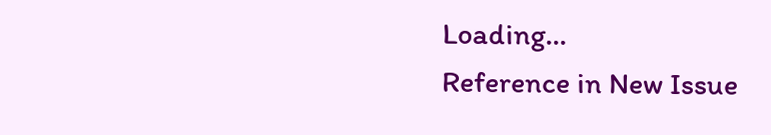Loading…
Reference in New Issue